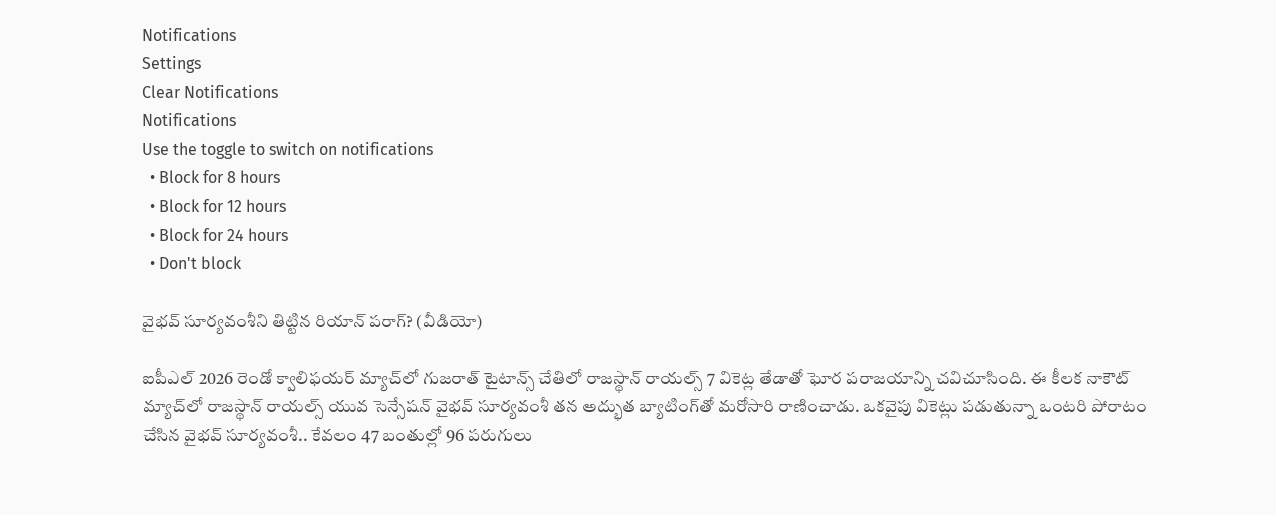Notifications
Settings
Clear Notifications
Notifications
Use the toggle to switch on notifications
  • Block for 8 hours
  • Block for 12 hours
  • Block for 24 hours
  • Don't block

వైభవ్ సూర్యవంశీని తిట్టిన రియాన్ పరాగ్? (వీడియో)

ఐపీఎల్ 2026 రెండో క్వాలిఫయర్ మ్యాచ్‌లో గుజరాత్ టైటాన్స్ చేతిలో రాజస్థాన్ రాయల్స్ 7 వికెట్ల తేడాతో ఘోర పరాజయాన్ని చవిచూసింది. ఈ కీలక నాకౌట్ మ్యాచ్‌లో రాజస్థాన్ రాయల్స్ యువ సెన్సేషన్ వైభవ్ సూర్యవంశీ తన అద్భుత బ్యాటింగ్‌తో మరోసారి రాణించాడు. ఒకవైపు వికెట్లు పడుతున్నా ఒంటరి పోరాటం చేసిన వైభవ్ సూర్యవంశీ.. కేవలం 47 బంతుల్లో 96 పరుగులు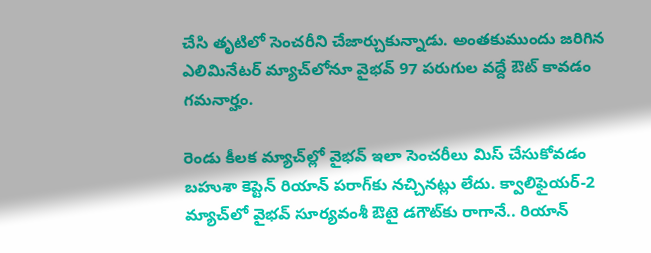చేసి తృటిలో సెంచరీని చేజార్చుకున్నాడు. అంతకుముందు జరిగిన ఎలిమినేటర్ మ్యాచ్‌లోనూ వైభవ్ 97 పరుగుల వద్దే ఔట్ కావడం గమనార్హం.

రెండు కీలక మ్యాచ్‌ల్లో వైభవ్ ఇలా సెంచరీలు మిస్ చేసుకోవడం బహుశా కెప్టెన్ రియాన్ పరాగ్‌కు నచ్చినట్లు లేదు. క్వాలిఫైయర్-2 మ్యాచ్‌లో వైభవ్ సూర్యవంశీ ఔటై డగౌట్‌కు రాగానే.. రియాన్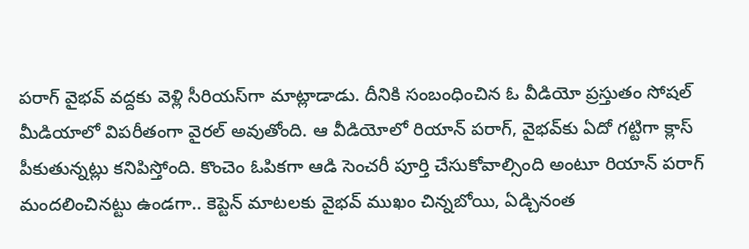పరాగ్ వైభవ్ వద్దకు వెళ్లి సీరియస్‌గా మాట్లాడాడు. దీనికి సంబంధించిన ఓ వీడియో ప్రస్తుతం సోషల్ మీడియాలో విపరీతంగా వైరల్ అవుతోంది. ఆ వీడియోలో రియాన్ పరాగ్, వైభవ్‌కు ఏదో గట్టిగా క్లాస్ పీకుతున్నట్లు కనిపిస్తోంది. కొంచెం ఓపికగా ఆడి సెంచరీ పూర్తి చేసుకోవాల్సింది అంటూ రియాన్ పరాగ్ మందలించినట్టు ఉండగా.. కెప్టెన్ మాటలకు వైభవ్ ముఖం చిన్నబోయి, ఏడ్చినంత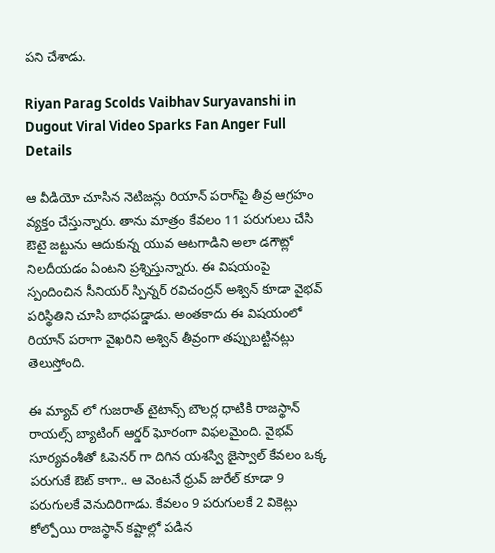పని చేశాడు.

Riyan Parag Scolds Vaibhav Suryavanshi in Dugout Viral Video Sparks Fan Anger Full Details

ఆ వీడియో చూసిన నెటిజన్లు రియాన్ పరాగ్‌పై తీవ్ర ఆగ్రహం వ్యక్తం చేస్తున్నారు. తాను మాత్రం కేవలం 11 పరుగులు చేసి ఔటై జట్టును ఆదుకున్న యువ ఆటగాడిని అలా డగౌట్లో నిలదీయడం ఏంటని ప్రశ్నిస్తున్నారు. ఈ విషయంపై స్పందించిన సీనియర్ స్పిన్నర్ రవిచంద్రన్ అశ్విన్ కూడా వైభవ్ పరిస్థితిని చూసి బాధపడ్డాడు. అంతకాదు ఈ విషయంలో రియాన్ పరాగా వైఖరిని అశ్విన్ తీవ్రంగా తప్పుబట్టినట్లు తెలుస్తోంది.

ఈ మ్యాచ్ లో గుజరాత్ టైటాన్స్ బౌలర్ల ధాటికి రాజస్థాన్ రాయల్స్ బ్యాటింగ్ ఆర్డర్ ఘోరంగా విఫలమైంది. వైభవ్ సూర్యవంశీతో ఓపెనర్ గా దిగిన యశస్వి జైస్వాల్ కేవలం ఒక్క పరుగుకే ఔట్ కాగా.. ఆ వెంటనే ధ్రువ్ జురేల్ కూడా 9 పరుగులకే వెనుదిరిగాడు. కేవలం 9 పరుగులకే 2 వికెట్లు కోల్పోయి రాజస్థాన్ కష్టాల్లో పడిన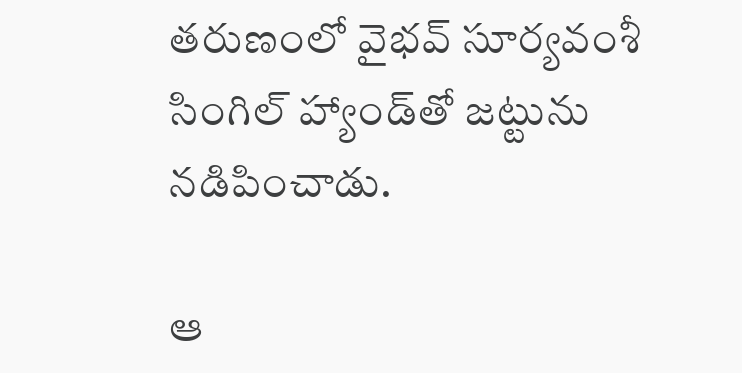తరుణంలో వైభవ్ సూర్యవంశీ సింగిల్ హ్యాండ్‌తో జట్టును నడిపించాడు.

ఆ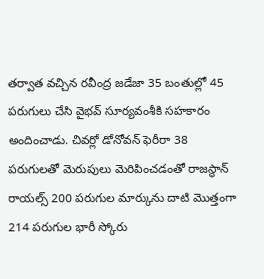తర్వాత వచ్చిన రవీంద్ర జడేజా 35 బంతుల్లో 45 పరుగులు చేసి వైభవ్ సూర్యవంశీకి సహకారం అందించాడు. చివర్లో డోనోవన్ ఫెరీరా 38 పరుగులతో మెరుపులు మెరిపించడంతో రాజస్థాన్ రాయల్స్ 200 పరుగుల మార్కును దాటి మొత్తంగా 214 పరుగుల భారీ స్కోరు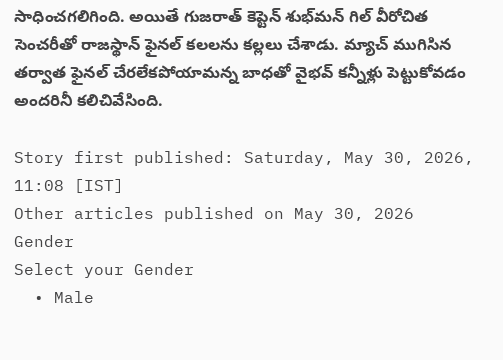సాధించగలిగింది. అయితే గుజరాత్ కెప్టెన్ శుభ్‌మన్ గిల్ వీరోచిత సెంచరీతో రాజస్థాన్ ఫైనల్ కలలను కల్లలు చేశాడు. మ్యాచ్ ముగిసిన తర్వాత ఫైనల్ చేరలేకపోయామన్న బాధతో వైభవ్ కన్నీళ్లు పెట్టుకోవడం అందరినీ కలిచివేసింది.

Story first published: Saturday, May 30, 2026, 11:08 [IST]
Other articles published on May 30, 2026
Gender
Select your Gender
  • Male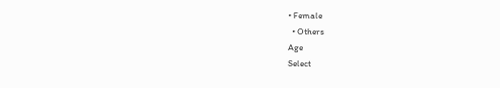• Female
  • Others
Age
Select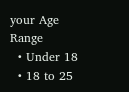your Age Range
  • Under 18
  • 18 to 25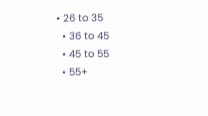• 26 to 35
  • 36 to 45
  • 45 to 55
  • 55+